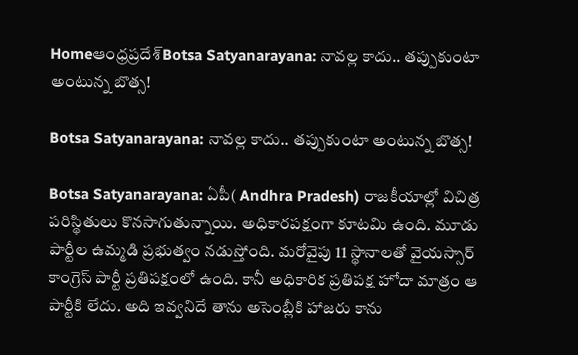Homeఆంధ్రప్రదేశ్‌Botsa Satyanarayana: నావల్ల కాదు.. తప్పుకుంటా అంటున్న బొత్స!

Botsa Satyanarayana: నావల్ల కాదు.. తప్పుకుంటా అంటున్న బొత్స!

Botsa Satyanarayana: ఏపీ( Andhra Pradesh) రాజకీయాల్లో విచిత్ర పరిస్థితులు కొనసాగుతున్నాయి. అధికారపక్షంగా కూటమి ఉంది. మూడు పార్టీల ఉమ్మడి ప్రభుత్వం నడుస్తోంది. మరోవైపు 11 స్థానాలతో వైయస్సార్ కాంగ్రెస్ పార్టీ ప్రతిపక్షంలో ఉంది. కానీ అధికారిక ప్రతిపక్ష హోదా మాత్రం ఆ పార్టీకి లేదు. అది ఇవ్వనిదే తాను అసెంబ్లీకి హాజరు కాను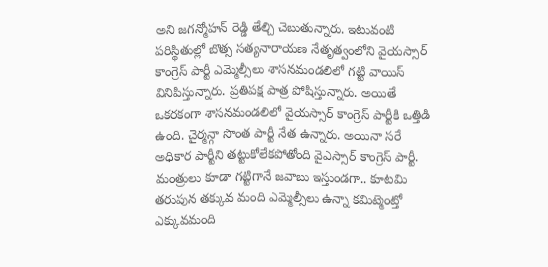అని జగన్మోహన్ రెడ్డి తేల్చి చెబుతున్నారు. ఇటువంటి పరిస్థితుల్లో బొత్స సత్యనారాయణ నేతృత్వంలోని వైయస్సార్ కాంగ్రెస్ పార్టీ ఎమ్మెల్సీలు శాసనమండలిలో గట్టి వాయిస్ వినిపిస్తున్నారు. ప్రతిపక్ష పాత్ర పోషిస్తున్నారు. అయితే ఒకరకంగా శాసనమండలిలో వైయస్సార్ కాంగ్రెస్ పార్టీకి ఒత్తిడి ఉంది. చైర్మన్గా సొంత పార్టీ నేత ఉన్నారు. అయినా సరే అధికార పార్టీని తట్టుకోలేకపోతోంది వైఎస్సార్ కాంగ్రెస్ పార్టీ. మంత్రులు కూడా గట్టిగానే జవాబు ఇస్తుండగా.. కూటమి తరుపున తక్కువ మంది ఎమ్మెల్సీలు ఉన్నా కమిట్మెంట్తో ఎక్కువమంది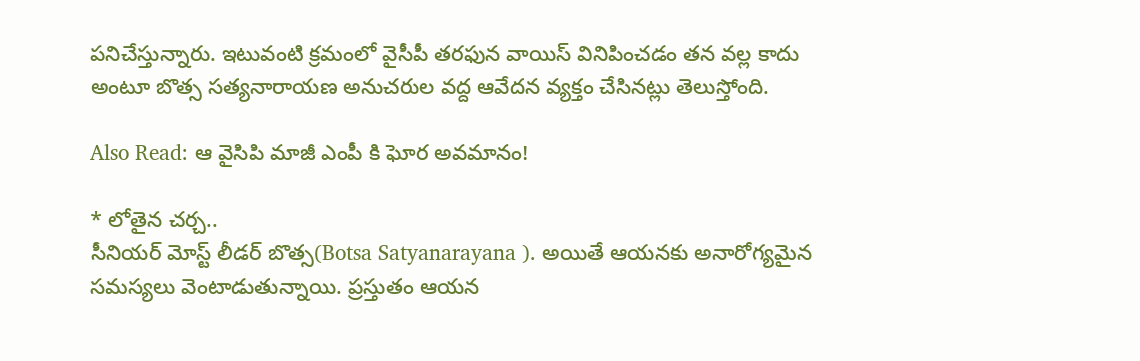పనిచేస్తున్నారు. ఇటువంటి క్రమంలో వైసీపీ తరఫున వాయిస్ వినిపించడం తన వల్ల కాదు అంటూ బొత్స సత్యనారాయణ అనుచరుల వద్ద ఆవేదన వ్యక్తం చేసినట్లు తెలుస్తోంది.

Also Read: ఆ వైసిపి మాజీ ఎంపీ కి ఘోర అవమానం!

* లోతైన చర్చ..
సీనియర్ మోస్ట్ లీడర్ బొత్స(Botsa Satyanarayana ). అయితే ఆయనకు అనారోగ్యమైన సమస్యలు వెంటాడుతున్నాయి. ప్రస్తుతం ఆయన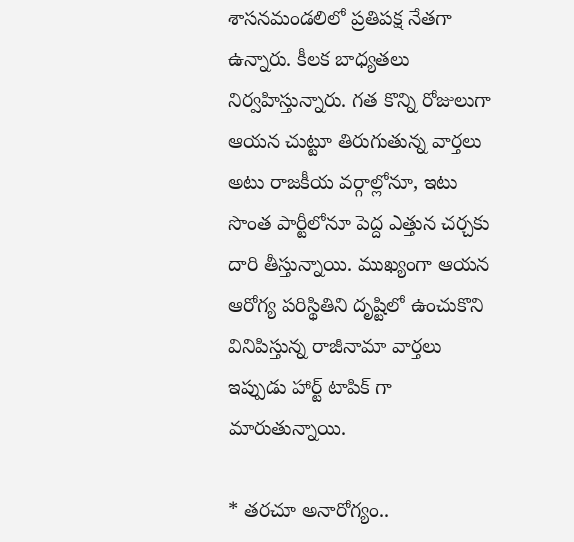శాసనమండలిలో ప్రతిపక్ష నేతగా ఉన్నారు. కీలక బాధ్యతలు నిర్వహిస్తున్నారు. గత కొన్ని రోజులుగా ఆయన చుట్టూ తిరుగుతున్న వార్తలు అటు రాజకీయ వర్గాల్లోనూ, ఇటు సొంత పార్టీలోనూ పెద్ద ఎత్తున చర్చకు దారి తీస్తున్నాయి. ముఖ్యంగా ఆయన ఆరోగ్య పరిస్థితిని దృష్టిలో ఉంచుకొని వినిపిస్తున్న రాజీనామా వార్తలు ఇప్పుడు హార్ట్ టాపిక్ గా మారుతున్నాయి.

* తరచూ అనారోగ్యం..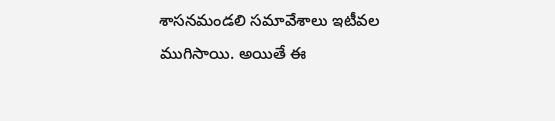శాసనమండలి సమావేశాలు ఇటీవల ముగిసాయి. అయితే ఈ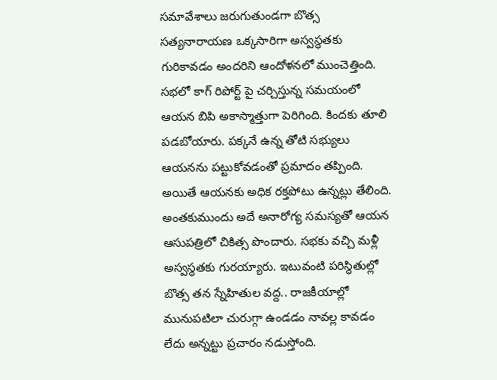సమావేశాలు జరుగుతుండగా బొత్స సత్యనారాయణ ఒక్కసారిగా అస్వస్థతకు గురికావడం అందరిని ఆందోళనలో ముంచెత్తింది. సభలో కాగ్ రిపోర్ట్ పై చర్చిస్తున్న సమయంలో ఆయన బిపి అకాస్మాత్తుగా పెరిగింది. కిందకు తూలి పడబోయారు. పక్కనే ఉన్న తోటి సభ్యులు ఆయనను పట్టుకోవడంతో ప్రమాదం తప్పింది. అయితే ఆయనకు అధిక రక్తపోటు ఉన్నట్లు తేలింది. అంతకుముందు అదే అనారోగ్య సమస్యతో ఆయన ఆసుపత్రిలో చికిత్స పొందారు. సభకు వచ్చి మళ్లీ అస్వస్థతకు గురయ్యారు. ఇటువంటి పరిస్థితుల్లో బొత్స తన స్నేహితుల వద్ద.. రాజకీయాల్లో మునుపటిలా చురుగ్గా ఉండడం నావల్ల కావడం లేదు అన్నట్టు ప్రచారం నడుస్తోంది.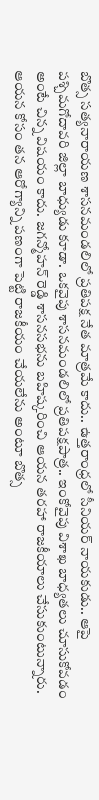బొత్స సత్యనారాయణ శాసనమండలిలో ప్రతిపక్ష నేత మాత్రమే కాదు.. ఉత్తరాంధ్రలో సీనియర్ నాయకుడు.. ఆపై పశ్చిమగోదావరి జిల్లా బాధ్యుడు కూడా. ఒకవైపు శాసనమండలిలో ప్రతిపక్షపాత్ర.. ఇంకోవైపు విశాఖ బాధ్యతలు చూసుకోవడం అంటే చిన్న విషయం కాదు. జగన్మోహన్ రెడ్డి శాసనసభను బహిష్కరించి ఆయన తరహా రాజకీయాలు చేసుకుంటున్నారు. ఆయన కోసం తన ఆరోగ్యాన్ని పణంగా పెట్టి రాజకీయం చేయలేను అంటూ బొత్స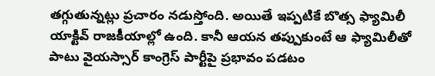తగ్గుతున్నట్లు ప్రచారం నడుస్తోంది. అయితే ఇప్పటికే బొత్స ఫ్యామిలీ యాక్టివ్ రాజకీయాల్లో ఉంది. కానీ ఆయన తప్పుకుంటే ఆ ఫ్యామిలీతో పాటు వైయస్సార్ కాంగ్రెస్ పార్టీపై ప్రభావం పడటం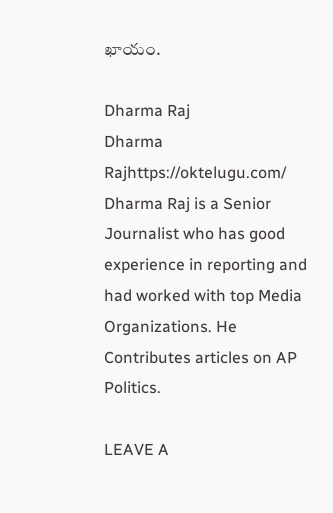ఖాయం.

Dharma Raj
Dharma Rajhttps://oktelugu.com/
Dharma Raj is a Senior Journalist who has good experience in reporting and had worked with top Media Organizations. He Contributes articles on AP Politics.

LEAVE A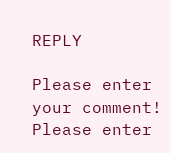REPLY

Please enter your comment!
Please enter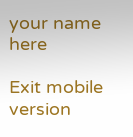your name here

Exit mobile version